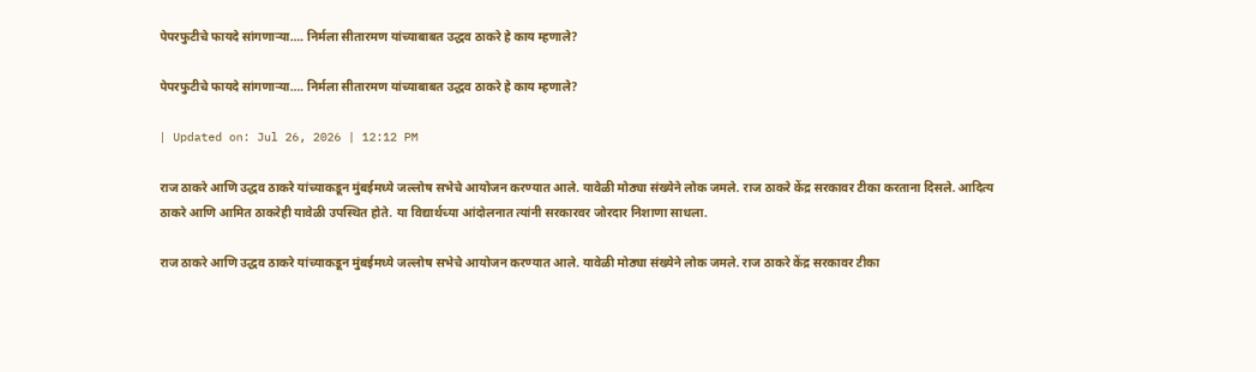पेपरफुटीचे फायदे सांगणाऱ्या…. निर्मला सीतारमण यांच्याबाबत उद्धव ठाकरे हे काय म्हणाले?

पेपरफुटीचे फायदे सांगणाऱ्या…. निर्मला सीतारमण यांच्याबाबत उद्धव ठाकरे हे काय म्हणाले?

| Updated on: Jul 26, 2026 | 12:12 PM

राज ठाकरे आणि उद्धव ठाकरे यांच्याकडून मुंबईमध्ये जल्लोष सभेचे आयोजन करण्यात आले. यावेळी मोठ्या संख्येने लोक जमले. राज ठाकरे केंद्र सरकावर टीका करताना दिसले. आदित्य ठाकरे आणि आमित ठाकरेही यावेळी उपस्थित होते. या विद्यार्थच्या आंदोलनात त्यांनी सरकारवर जोरदार निशाणा साधला.

राज ठाकरे आणि उद्धव ठाकरे यांच्याकडून मुंबईमध्ये जल्लोष सभेचे आयोजन करण्यात आले. यावेळी मोठ्या संख्येने लोक जमले. राज ठाकरे केंद्र सरकावर टीका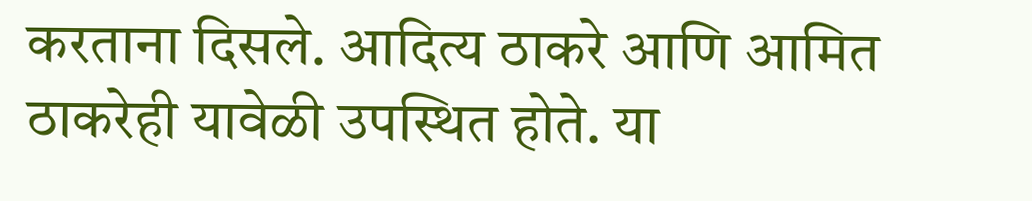करताना दिसले. आदित्य ठाकरे आणि आमित ठाकरेही यावेळी उपस्थित होते. या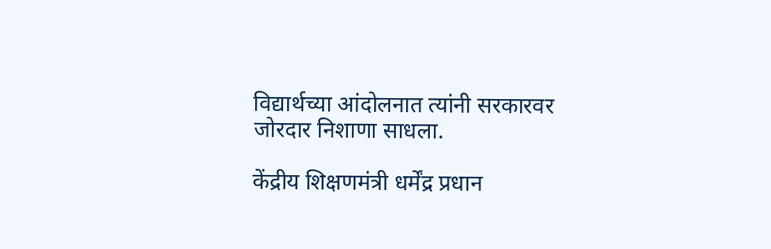विद्यार्थच्या आंदोलनात त्यांनी सरकारवर जोरदार निशाणा साधला.

केंद्रीय शिक्षणमंत्री धर्मेंद्र प्रधान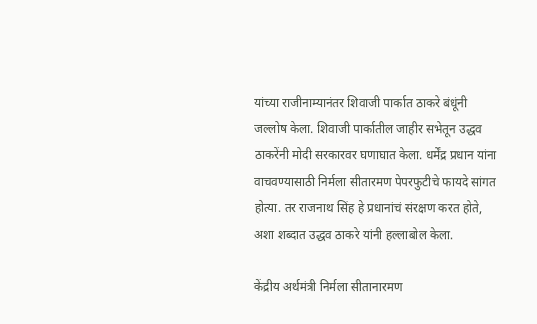यांच्या राजीनाम्यानंतर शिवाजी पार्कात ठाकरे बंधूंनी जल्लोष केला. शिवाजी पार्कातील जाहीर सभेतून उद्धव ठाकरेंनी मोदी सरकारवर घणाघात केला. धर्मेंद्र प्रधान यांना वाचवण्यासाठी निर्मला सीतारमण पेपरफुटीचे फायदे सांगत होत्या. तर राजनाथ सिंह हे प्रधानांचं संरक्षण करत होते, अशा शब्दात उद्धव ठाकरे यांनी हल्लाबोल केला.

केंद्रीय अर्थमंत्री निर्मला सीतानारमण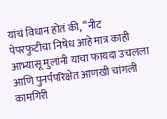यांचं विधान होतं की, “नीट पेपरफुटीचा निषेध आहे मात्र काही आभ्यासू मुलांनी याचा फायदा उचलला आणि पुनर्पपरिक्षेत आणखी चांगली कामगिरी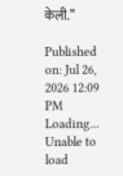केली.”

Published on: Jul 26, 2026 12:09 PM
Loading...
Unable to load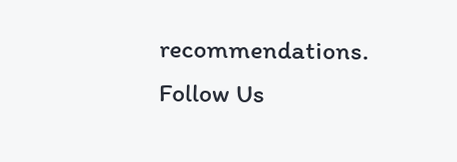recommendations.
Follow Us